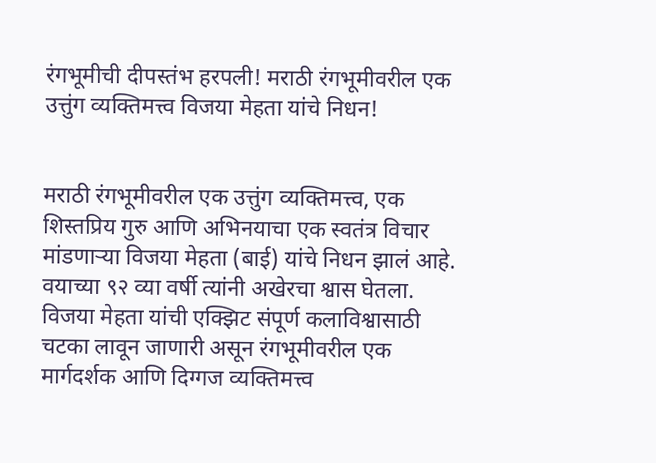रंगभूमीची दीपस्तंभ हरपली! मराठी रंगभूमीवरील एक उत्तुंग व्यक्तिमत्त्व विजया मेहता यांचे निधन!


मराठी रंगभूमीवरील एक उत्तुंग व्यक्तिमत्त्व, एक शिस्तप्रिय गुरु आणि अभिनयाचा एक स्वतंत्र विचार मांडणाऱ्या विजया मेहता (बाई) यांचे निधन झालं आहे. वयाच्या ९२ व्या वर्षी त्यांनी अखेरचा श्वास घेतला. विजया मेहता यांची एक्झिट संपूर्ण कलाविश्वासाठी चटका लावून जाणारी असून रंगभूमीवरील एक मार्गदर्शक आणि दिग्गज व्यक्तिमत्त्व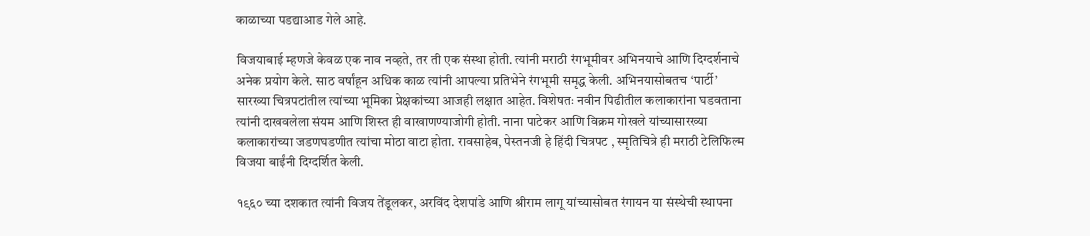काळाच्या पडद्याआड गेले आहे.

विजयाबाई म्हणजे केवळ एक नाव नव्हते, तर ती एक संस्था होती. त्यांनी मराठी रंगभूमीवर अभिनयाचे आणि दिग्दर्शनाचे अनेक प्रयोग केले. साठ वर्षांहून अधिक काळ त्यांनी आपल्या प्रतिभेने रंगभूमी समृद्ध केली. अभिनयासोबतच ‘पार्टी’ सारख्या चित्रपटांतील त्यांच्या भूमिका प्रेक्षकांच्या आजही लक्षात आहेत. विशेषतः नवीन पिढीतील कलाकारांना घडवताना त्यांनी दाखवलेला संयम आणि शिस्त ही वाखाणण्याजोगी होती. नाना पाटेकर आणि विक्रम गोखले यांच्यासारख्या कलाकारांच्या जडणघडणीत त्यांचा मोठा वाटा होता. रावसाहेब, पेस्तनजी हे हिंदी चित्रपट , स्मृतिचित्रे ही मराठी टेलिफिल्म विजया बाईंनी दिग्दर्शित केली.

१९६० च्या दशकात त्यांनी विजय तेंडूलकर, अरविंद देशपांडे आणि श्रीराम लागू यांच्यासोबत रंगायन या संस्थेची स्थापना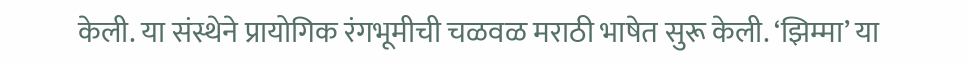केली. या संस्थेने प्रायोगिक रंगभूमीची चळवळ मराठी भाषेत सुरू केली. ‘झिम्मा’ या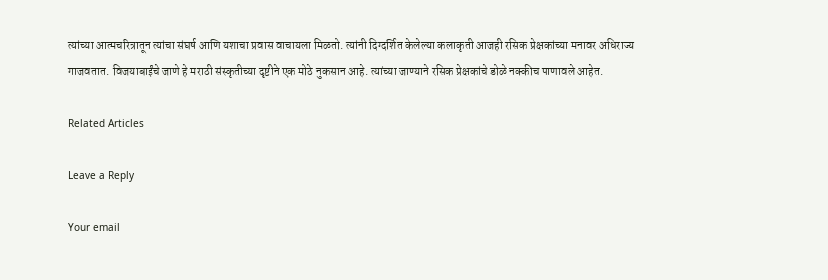त्यांच्या आत्मचरित्रातून त्यांचा संघर्ष आणि यशाचा प्रवास वाचायला मिळतो. त्यांनी दिग्दर्शित केलेल्या कलाकृती आजही रसिक प्रेक्षकांच्या मनावर अधिराज्य गाजवतात. विजयाबाईंचे जाणे हे मराठी संस्कृतीच्या दृष्टीने एक मोठे नुकसान आहे. त्यांच्या जाण्याने रसिक प्रेक्षकांचे डोळे नक्कीच पाणावले आहेत.

Related Articles

Leave a Reply

Your email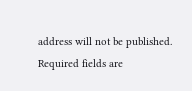address will not be published. Required fields are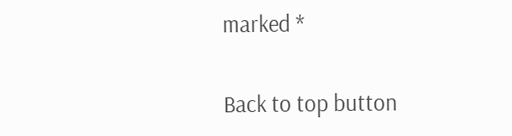marked *

Back to top button